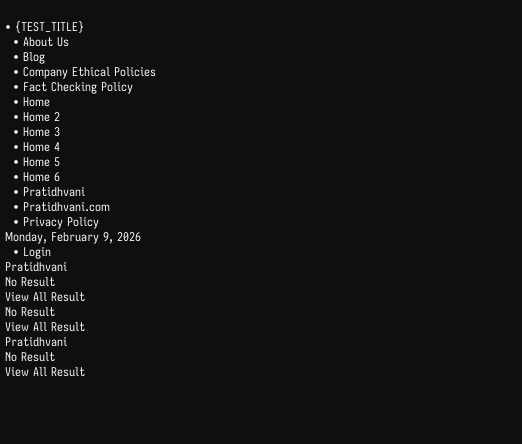• {TEST_TITLE}
  • About Us
  • Blog
  • Company Ethical Policies
  • Fact Checking Policy
  • Home
  • Home 2
  • Home 3
  • Home 4
  • Home 5
  • Home 6
  • Pratidhvani
  • Pratidhvani.com
  • Privacy Policy
Monday, February 9, 2026
  • Login
Pratidhvani
No Result
View All Result
No Result
View All Result
Pratidhvani
No Result
View All Result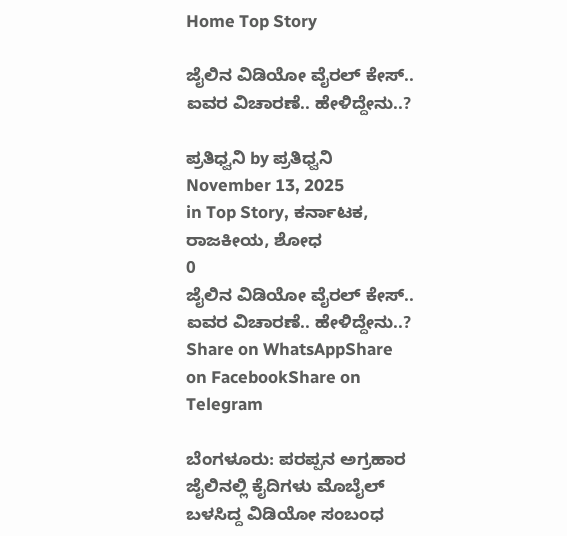Home Top Story

ಜೈಲಿನ ವಿಡಿಯೋ ವೈರಲ್ ಕೇಸ್.. ಐವರ ವಿಚಾರಣೆ.. ಹೇಳಿದ್ದೇನು..?

ಪ್ರತಿಧ್ವನಿ by ಪ್ರತಿಧ್ವನಿ
November 13, 2025
in Top Story, ಕರ್ನಾಟಕ, ರಾಜಕೀಯ, ಶೋಧ
0
ಜೈಲಿನ ವಿಡಿಯೋ ವೈರಲ್ ಕೇಸ್.. ಐವರ ವಿಚಾರಣೆ.. ಹೇಳಿದ್ದೇನು..?
Share on WhatsAppShare on FacebookShare on Telegram

ಬೆಂಗಳೂರು: ಪರಪ್ಪನ ಅಗ್ರಹಾರ ಜೈಲಿನಲ್ಲಿ ಕೈದಿಗಳು ಮೊಬೈಲ್ ಬಳಸಿದ್ದ ವಿಡಿಯೋ ಸಂಬಂಧ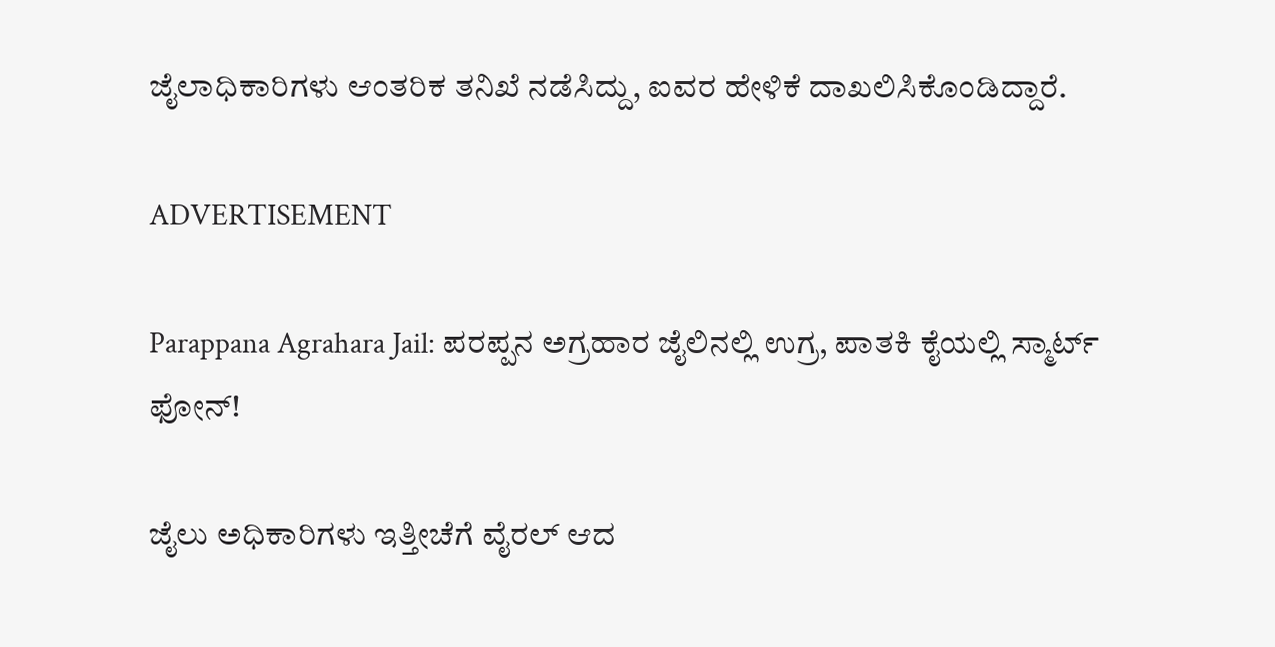ಜೈಲಾಧಿಕಾರಿಗಳು ಆಂತರಿಕ ತನಿಖೆ ನಡೆಸಿದ್ದು, ಐವರ ಹೇಳಿಕೆ ದಾಖಲಿಸಿಕೊಂಡಿದ್ದಾರೆ.

ADVERTISEMENT

Parappana Agrahara Jail: ಪರಪ್ಪನ ಅಗ್ರಹಾರ ಜೈಲಿನಲ್ಲಿ ಉಗ್ರ, ಪಾತಕಿ ಕೈಯಲ್ಲಿ ಸ್ಮಾರ್ಟ್‌ ಫೋನ್‌!

ಜೈಲು ಅಧಿಕಾರಿಗಳು ಇತ್ತೀಚೆಗೆ ವೈರಲ್ ಆದ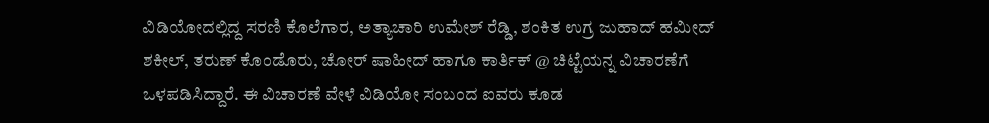ವಿಡಿಯೋದಲ್ಲಿದ್ದ ಸರಣಿ ಕೊಲೆಗಾರ, ಅತ್ಯಾಚಾರಿ ಉಮೇಶ್ ರೆಡ್ಡಿ, ಶಂಕಿತ ಉಗ್ರ ಜುಹಾದ್ ಹಮೀದ್ ಶಕೀಲ್, ತರುಣ್ ಕೊಂಡೊರು, ಚೋರ್ ಷಾಹೀದ್ ಹಾಗೂ ಕಾರ್ತಿಕ್ @ ಚಿಟ್ಟೆಯನ್ನ ವಿಚಾರಣೆಗೆ ಒಳಪಡಿಸಿದ್ದಾರೆ. ಈ ವಿಚಾರಣೆ ವೇಳೆ ವಿಡಿಯೋ ಸಂಬಂದ ಐವರು ಕೂಡ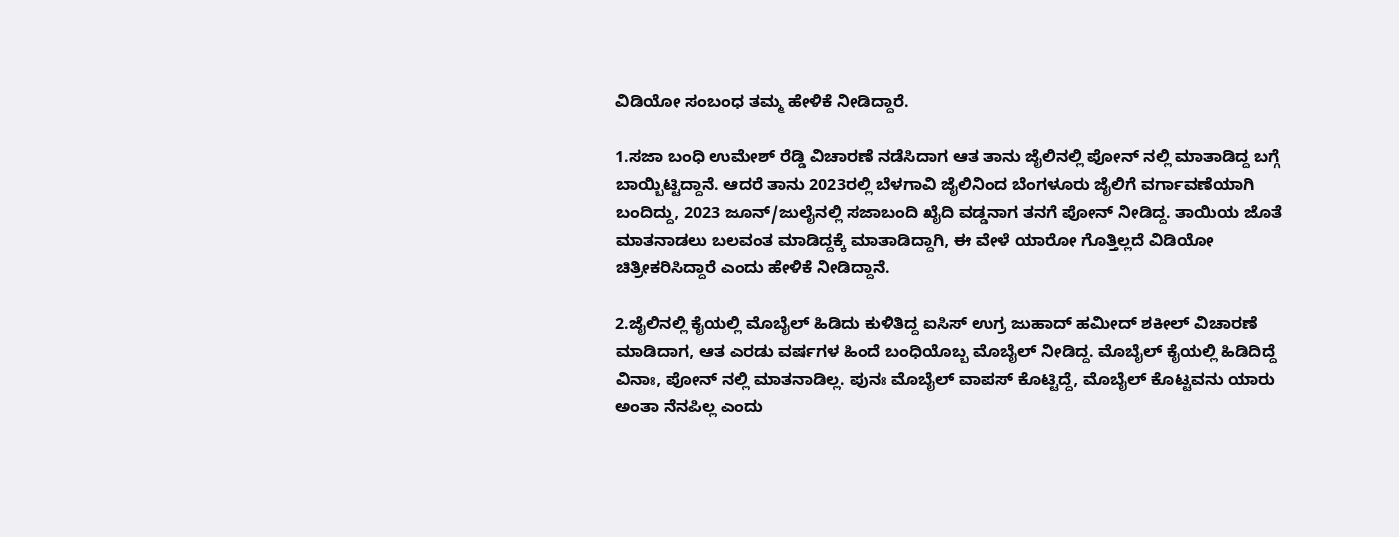ವಿಡಿಯೋ ಸಂಬಂಧ ತಮ್ಮ ಹೇಳಿಕೆ ನೀಡಿದ್ದಾರೆ.

1.ಸಜಾ ಬಂಧಿ ಉಮೇಶ್ ರೆಡ್ಡಿ ವಿಚಾರಣೆ ನಡೆಸಿದಾಗ ಆತ ತಾನು ಜೈಲಿನಲ್ಲಿ ಪೋನ್ ನಲ್ಲಿ ಮಾತಾಡಿದ್ದ ಬಗ್ಗೆ ಬಾಯ್ಬಿಟ್ಟಿದ್ದಾನೆ. ಆದರೆ ತಾನು 2023ರಲ್ಲಿ ಬೆಳಗಾವಿ ಜೈಲಿನಿಂದ ಬೆಂಗಳೂರು ಜೈಲಿಗೆ ವರ್ಗಾವಣೆಯಾಗಿ ಬಂದಿದ್ದು, 2023 ಜೂನ್/ಜುಲೈನಲ್ಲಿ ಸಜಾಬಂದಿ ಖೈದಿ ವಡ್ಡನಾಗ ತನಗೆ ಪೋನ್ ನೀಡಿದ್ದ. ತಾಯಿಯ ಜೊತೆ ಮಾತನಾಡಲು ಬಲವಂತ ಮಾಡಿದ್ದಕ್ಕೆ ಮಾತಾಡಿದ್ದಾಗಿ, ಈ ವೇಳೆ ಯಾರೋ ಗೊತ್ತಿಲ್ಲದೆ ವಿಡಿಯೋ ಚಿತ್ರೀಕರಿಸಿದ್ದಾರೆ ಎಂದು ಹೇಳಿಕೆ ನೀಡಿದ್ದಾನೆ.

2.ಜೈಲಿನಲ್ಲಿ ಕೈಯಲ್ಲಿ ಮೊಬೈಲ್ ಹಿಡಿದು ಕುಳಿತಿದ್ದ ಐಸಿಸ್ ಉಗ್ರ ಜುಹಾದ್ ಹಮೀದ್ ಶಕೀಲ್ ವಿಚಾರಣೆ ಮಾಡಿದಾಗ, ಆತ ಎರಡು ವರ್ಷಗಳ ಹಿಂದೆ ಬಂಧಿಯೊಬ್ಬ ಮೊಬೈಲ್ ನೀಡಿದ್ದ. ಮೊಬೈಲ್ ಕೈಯಲ್ಲಿ ಹಿಡಿದಿದ್ದೆ ವಿನಾಃ, ಪೋನ್ ನಲ್ಲಿ ಮಾತನಾಡಿಲ್ಲ. ಪುನಃ ಮೊಬೈಲ್ ವಾಪಸ್ ಕೊಟ್ಟಿದ್ದೆ, ಮೊಬೈಲ್ ಕೊಟ್ಟವನು ಯಾರು ಅಂತಾ ನೆನಪಿಲ್ಲ ಎಂದು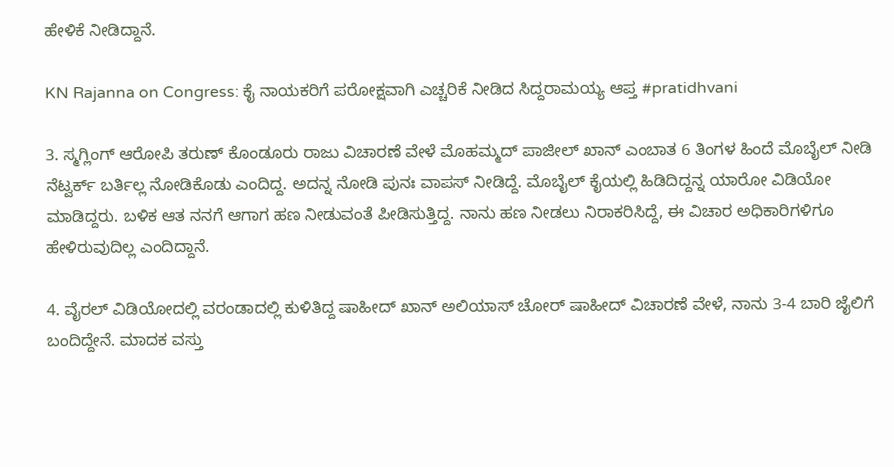ಹೇಳಿಕೆ ನೀಡಿದ್ದಾನೆ.

KN Rajanna on Congress: ಕೈ ನಾಯಕರಿಗೆ ಪರೋಕ್ಷವಾಗಿ ಎಚ್ಚರಿಕೆ ನೀಡಿದ ಸಿದ್ದರಾಮಯ್ಯ ಆಪ್ತ #pratidhvani

3. ಸ್ಮಗ್ಲಿಂಗ್ ಆರೋಪಿ ತರುಣ್ ಕೊಂಡೂರು ರಾಜು ವಿಚಾರಣೆ ವೇಳೆ ಮೊಹಮ್ಮದ್ ಪಾಜೀಲ್ ಖಾನ್ ಎಂಬಾತ 6 ತಿಂಗಳ ಹಿಂದೆ ಮೊಬೈಲ್ ನೀಡಿ ನೆಟ್ವರ್ಕ್ ಬರ್ತಿಲ್ಲ ನೋಡಿಕೊಡು ಎಂದಿದ್ದ. ಅದನ್ನ ನೋಡಿ ಪುನಃ ವಾಪಸ್ ನೀಡಿದ್ದೆ. ಮೊಬೈಲ್ ಕೈಯಲ್ಲಿ ಹಿಡಿದಿದ್ದನ್ನ ಯಾರೋ ವಿಡಿಯೋ ಮಾಡಿದ್ದರು. ಬಳಿಕ ಆತ ನನಗೆ ಆಗಾಗ ಹಣ ನೀಡುವಂತೆ ಪೀಡಿಸುತ್ತಿದ್ದ. ನಾನು ಹಣ ನೀಡಲು ನಿರಾಕರಿಸಿದ್ದೆ, ಈ ವಿಚಾರ ಅಧಿಕಾರಿಗಳಿಗೂ ಹೇಳಿರುವುದಿಲ್ಲ ಎಂದಿದ್ದಾನೆ.

4. ವೈರಲ್ ವಿಡಿಯೋದಲ್ಲಿ ವರಂಡಾದಲ್ಲಿ ಕುಳಿತಿದ್ದ ಷಾಹೀದ್ ಖಾನ್ ಅಲಿಯಾಸ್ ಚೋರ್ ಷಾಹೀದ್ ವಿಚಾರಣೆ ವೇಳೆ, ನಾನು 3-4 ಬಾರಿ ಜೈಲಿಗೆ ಬಂದಿದ್ದೇನೆ. ಮಾದಕ ವಸ್ತು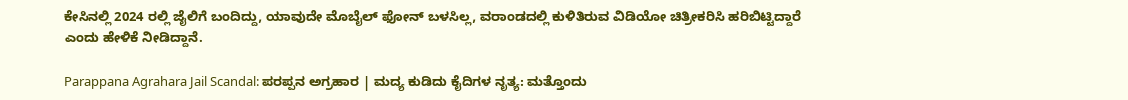ಕೇಸಿನಲ್ಲಿ 2024 ರಲ್ಲಿ ಜೈಲಿಗೆ ಬಂದಿದ್ದು, ಯಾವುದೇ ಮೊಬೈಲ್ ಫೋನ್ ಬಳಸಿಲ್ಲ, ವರಾಂಡದಲ್ಲಿ ಕುಳಿತಿರುವ ವಿಡಿಯೋ ಚಿತ್ರೀಕರಿಸಿ ಹರಿಬಿಟ್ಟಿದ್ದಾರೆ ಎಂದು ಹೇಳಿಕೆ ನೀಡಿದ್ದಾನೆ.

Parappana Agrahara Jail Scandal: ಪರಪ್ಪನ ಅಗ್ರಹಾರ | ಮದ್ಯ ಕುಡಿದು ಕೈದಿಗಳ ನೃತ್ಯ: ಮತ್ತೊಂದು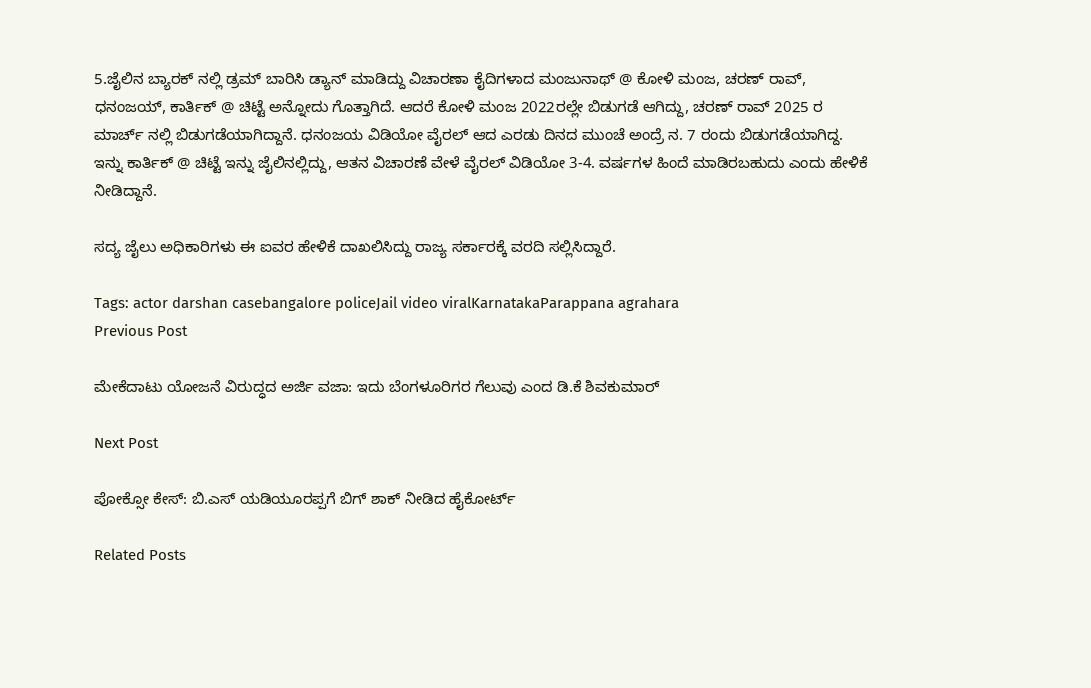5.ಜೈಲಿನ ಬ್ಯಾರಕ್ ನಲ್ಲಿ ಡ್ರಮ್ ಬಾರಿಸಿ ಡ್ಯಾನ್ ಮಾಡಿದ್ದು ವಿಚಾರಣಾ ಕೈದಿಗಳಾದ ಮಂಜುನಾಥ್ @ ಕೋಳಿ ಮಂಜ, ಚರಣ್ ರಾವ್, ಧನಂಜಯ್, ಕಾರ್ತಿಕ್ @ ಚಿಟ್ಟೆ ಅನ್ನೋದು ಗೊತ್ತಾಗಿದೆ. ಆದರೆ ಕೋಳಿ ಮಂಜ 2022ರಲ್ಲೇ ಬಿಡುಗಡೆ ಆಗಿದ್ದು, ಚರಣ್ ರಾವ್ 2025 ರ ಮಾರ್ಚ್ ನಲ್ಲಿ ಬಿಡುಗಡೆಯಾಗಿದ್ದಾನೆ. ಧನಂಜಯ ವಿಡಿಯೋ ವೈರಲ್ ಆದ ಎರಡು ದಿನದ ಮುಂಚೆ ಅಂದ್ರೆ ನ. 7 ರಂದು ಬಿಡುಗಡೆಯಾಗಿದ್ದ. ಇನ್ನು ಕಾರ್ತಿಕ್ @ ಚಿಟ್ಟೆ ಇನ್ನು ಜೈಲಿನಲ್ಲಿದ್ದು, ಆತನ ವಿಚಾರಣೆ ವೇಳೆ ವೈರಲ್ ವಿಡಿಯೋ 3-4. ವರ್ಷಗಳ ಹಿಂದೆ ಮಾಡಿರಬಹುದು ಎಂದು ಹೇಳಿಕೆ ನೀಡಿದ್ದಾನೆ.

ಸದ್ಯ ಜೈಲು ಅಧಿಕಾರಿಗಳು ಈ ಐವರ ಹೇಳಿಕೆ ದಾಖಲಿಸಿದ್ದು ರಾಜ್ಯ ಸರ್ಕಾರಕ್ಕೆ ವರದಿ ಸಲ್ಲಿಸಿದ್ದಾರೆ.

Tags: actor darshan casebangalore policeJail video viralKarnatakaParappana agrahara
Previous Post

ಮೇಕೆದಾಟು ಯೋಜನೆ ವಿರುದ್ಧದ ಅರ್ಜಿ ವಜಾ: ಇದು ಬೆಂಗಳೂರಿಗರ ಗೆಲುವು ಎಂದ ಡಿ.ಕೆ ಶಿವಕುಮಾರ್

Next Post

ಪೋಕ್ಸೋ ಕೇಸ್‌: ಬಿ.ಎಸ್‌ ಯಡಿಯೂರಪ್ಪಗೆ ಬಿಗ್‌ ಶಾಕ್‌ ನೀಡಿದ ಹೈಕೋರ್ಟ್‌

Related Posts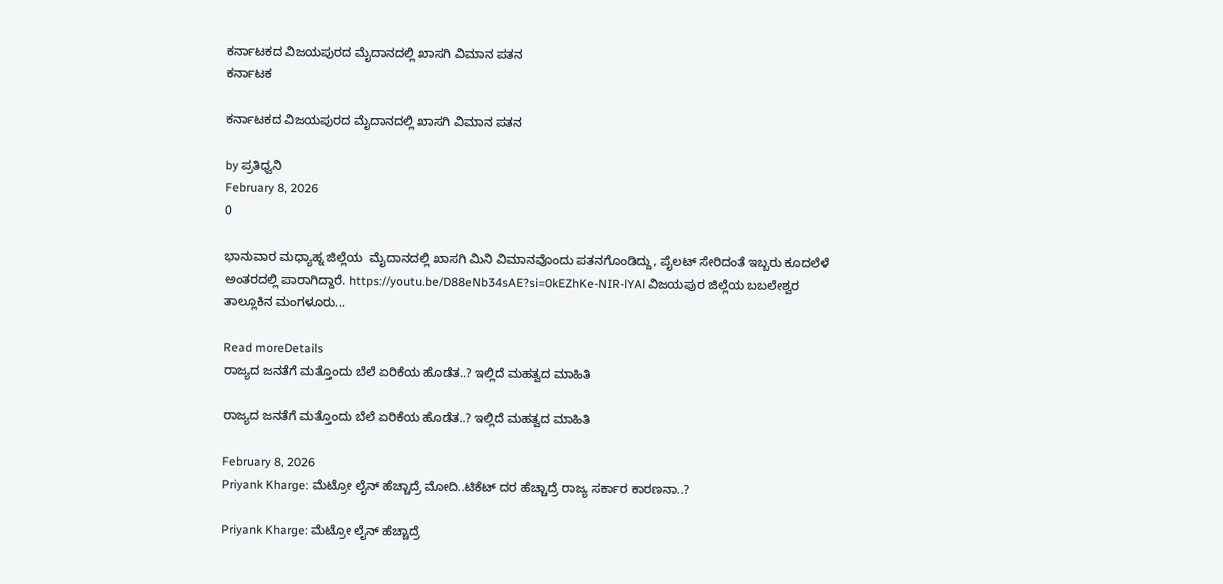ಕರ್ನಾಟಕದ ವಿಜಯಪುರದ ಮೈದಾನದಲ್ಲಿ ಖಾಸಗಿ ವಿಮಾನ ಪತನ
ಕರ್ನಾಟಕ

ಕರ್ನಾಟಕದ ವಿಜಯಪುರದ ಮೈದಾನದಲ್ಲಿ ಖಾಸಗಿ ವಿಮಾನ ಪತನ

by ಪ್ರತಿಧ್ವನಿ
February 8, 2026
0

ಭಾನುವಾರ ಮಧ್ಯಾಹ್ನ ಜಿಲ್ಲೆಯ  ಮೈದಾನದಲ್ಲಿ ಖಾಸಗಿ ಮಿನಿ ವಿಮಾನವೊಂದು ಪತನಗೊಂಡಿದ್ದು, ಪೈಲಟ್ ಸೇರಿದಂತೆ ಇಬ್ಬರು ಕೂದಲೆಳೆ ಅಂತರದಲ್ಲಿ ಪಾರಾಗಿದ್ದಾರೆ. https://youtu.be/D88eNb34sAE?si=0kEZhKe-NIR-lYAl ವಿಜಯಪುರ ಜಿಲ್ಲೆಯ ಬಬಲೇಶ್ವರ ತಾಲ್ಲೂಕಿನ ಮಂಗಳೂರು...

Read moreDetails
ರಾಜ್ಯದ ಜನತೆಗೆ ಮತ್ತೊಂದು ಬೆಲೆ ಏರಿಕೆಯ ಹೊಡೆತ..? ಇಲ್ಲಿದೆ ಮಹತ್ವದ ಮಾಹಿತಿ

ರಾಜ್ಯದ ಜನತೆಗೆ ಮತ್ತೊಂದು ಬೆಲೆ ಏರಿಕೆಯ ಹೊಡೆತ..? ಇಲ್ಲಿದೆ ಮಹತ್ವದ ಮಾಹಿತಿ

February 8, 2026
Priyank Kharge: ಮೆಟ್ರೋ ಲೈನ್ ಹೆಚ್ಚಾದ್ರೆ ಮೋದಿ..ಟಿಕೆಟ್ ದರ ಹೆಚ್ಚಾದ್ರೆ ರಾಜ್ಯ ಸರ್ಕಾರ ಕಾರಣನಾ..?

Priyank Kharge: ಮೆಟ್ರೋ ಲೈನ್ ಹೆಚ್ಚಾದ್ರೆ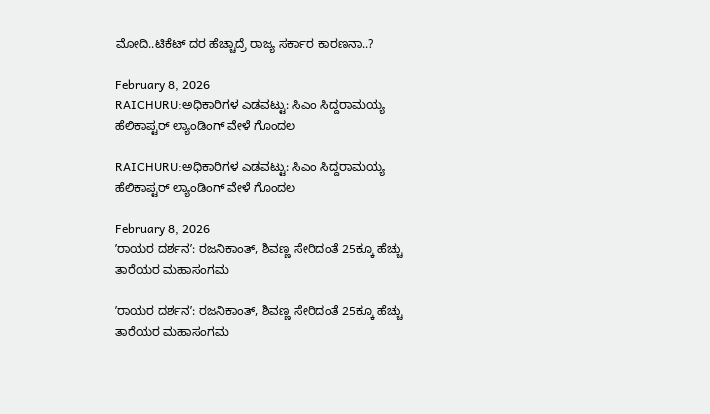ಮೋದಿ..ಟಿಕೆಟ್ ದರ ಹೆಚ್ಚಾದ್ರೆ ರಾಜ್ಯ ಸರ್ಕಾರ ಕಾರಣನಾ..?

February 8, 2026
RAICHURU:ಅಧಿಕಾರಿಗಳ ಎಡವಟ್ಟು: ಸಿಎಂ ಸಿದ್ದರಾಮಯ್ಯ ಹೆಲಿಕಾಪ್ಟರ್ ಲ್ಯಾಂಡಿಂಗ್ ವೇಳೆ ಗೊಂದಲ

RAICHURU:ಅಧಿಕಾರಿಗಳ ಎಡವಟ್ಟು: ಸಿಎಂ ಸಿದ್ದರಾಮಯ್ಯ ಹೆಲಿಕಾಪ್ಟರ್ ಲ್ಯಾಂಡಿಂಗ್ ವೇಳೆ ಗೊಂದಲ

February 8, 2026
ʼರಾಯರ ದರ್ಶನʼ: ರಜನಿಕಾಂತ್, ಶಿವಣ್ಣ ಸೇರಿದಂತೆ 25ಕ್ಕೂ ಹೆಚ್ಚು ತಾರೆಯರ ಮಹಾಸಂಗಮ

ʼರಾಯರ ದರ್ಶನʼ: ರಜನಿಕಾಂತ್, ಶಿವಣ್ಣ ಸೇರಿದಂತೆ 25ಕ್ಕೂ ಹೆಚ್ಚು ತಾರೆಯರ ಮಹಾಸಂಗಮ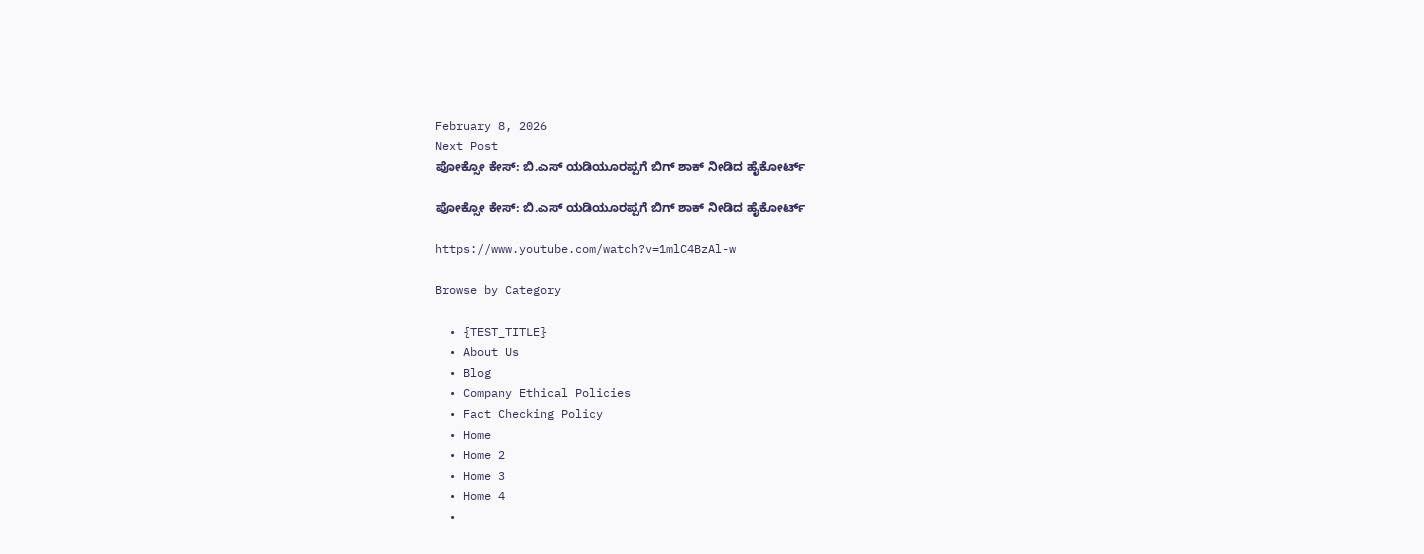February 8, 2026
Next Post
ಪೋಕ್ಸೋ ಕೇಸ್‌: ಬಿ.ಎಸ್‌ ಯಡಿಯೂರಪ್ಪಗೆ ಬಿಗ್‌ ಶಾಕ್‌ ನೀಡಿದ ಹೈಕೋರ್ಟ್‌

ಪೋಕ್ಸೋ ಕೇಸ್‌: ಬಿ.ಎಸ್‌ ಯಡಿಯೂರಪ್ಪಗೆ ಬಿಗ್‌ ಶಾಕ್‌ ನೀಡಿದ ಹೈಕೋರ್ಟ್‌

https://www.youtube.com/watch?v=1mlC4BzAl-w

Browse by Category

  • {TEST_TITLE}
  • About Us
  • Blog
  • Company Ethical Policies
  • Fact Checking Policy
  • Home
  • Home 2
  • Home 3
  • Home 4
  •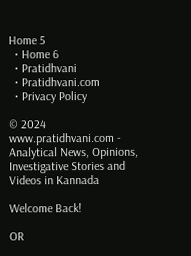Home 5
  • Home 6
  • Pratidhvani
  • Pratidhvani.com
  • Privacy Policy

© 2024 www.pratidhvani.com - Analytical News, Opinions, Investigative Stories and Videos in Kannada

Welcome Back!

OR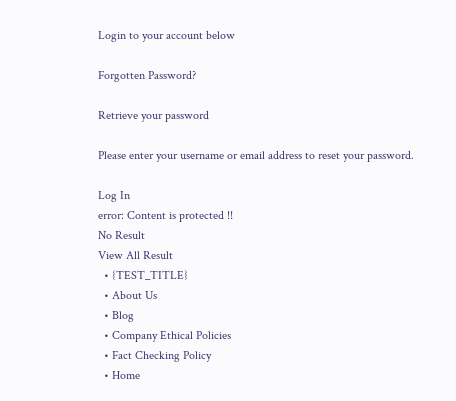Login to your account below

Forgotten Password?

Retrieve your password

Please enter your username or email address to reset your password.

Log In
error: Content is protected !!
No Result
View All Result
  • {TEST_TITLE}
  • About Us
  • Blog
  • Company Ethical Policies
  • Fact Checking Policy
  • Home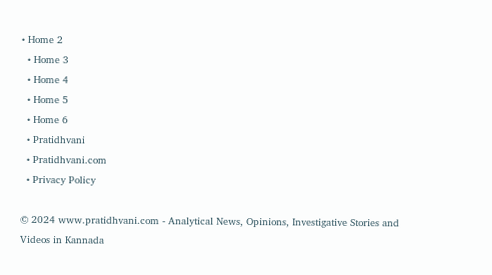• Home 2
  • Home 3
  • Home 4
  • Home 5
  • Home 6
  • Pratidhvani
  • Pratidhvani.com
  • Privacy Policy

© 2024 www.pratidhvani.com - Analytical News, Opinions, Investigative Stories and Videos in Kannada